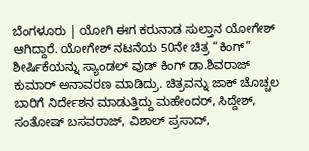ಬೆಂಗಳೂರು | ಯೋಗಿ ಈಗ ಕರುನಾಡ ಸುಲ್ತಾನ ಯೋಗೇಶ್ ಆಗಿದ್ದಾರೆ. ಯೋಗೇಶ್ ನಟನೆಯ 50ನೇ ಚಿತ್ರ “ಕಿಂಗ್” ಶೀರ್ಷಿಕೆಯನ್ನು ಸ್ಯಾಂಡಲ್ ವುಡ್ ಕಿಂಗ್ ಡಾ.ಶಿವರಾಜ್ ಕುಮಾರ್ ಅನಾವರಣ ಮಾಡಿದ್ರು. ಚಿತ್ರವನ್ನು ಜಾಕ್ ಚೊಚ್ಚಲ ಬಾರಿಗೆ ನಿರ್ದೇಶನ ಮಾಡುತ್ತಿದ್ದು ಮಹೇಂದರ್, ಸಿದ್ದೇಶ್, ಸಂತೋಷ್ ಬಸವರಾಜ್, ವಿಶಾಲ್ ಪ್ರಸಾದ್,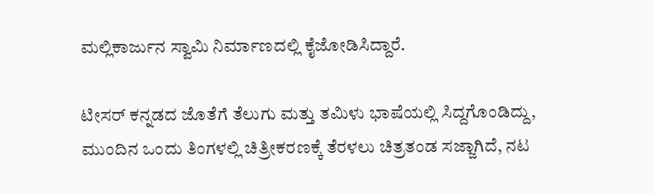ಮಲ್ಲಿಕಾರ್ಜುನ ಸ್ವಾಮಿ ನಿರ್ಮಾಣದಲ್ಲಿ ಕೈಜೋಡಿಸಿದ್ದಾರೆ.

ಟೀಸರ್ ಕನ್ನಡದ ಜೊತೆಗೆ ತೆಲುಗು ಮತ್ತು ತಮಿಳು ಭಾಷೆಯಲ್ಲಿ ಸಿದ್ದಗೊಂಡಿದ್ದು, ಮುಂದಿನ ಒಂದು ತಿಂಗಳಲ್ಲಿ ಚಿತ್ರೀಕರಣಕ್ಕೆ ತೆರಳಲು ಚಿತ್ರತಂಡ ಸಜ್ಜಾಗಿದೆ, ನಟ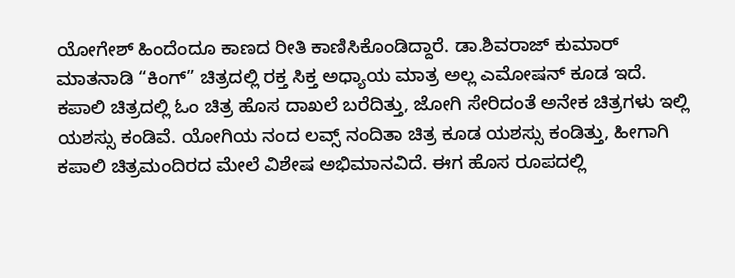ಯೋಗೇಶ್ ಹಿಂದೆಂದೂ ಕಾಣದ ರೀತಿ ಕಾಣಿಸಿಕೊಂಡಿದ್ದಾರೆ. ಡಾ.ಶಿವರಾಜ್ ಕುಮಾರ್ ಮಾತನಾಡಿ “ಕಿಂಗ್” ಚಿತ್ರದಲ್ಲಿ ರಕ್ತ ಸಿಕ್ತ ಅಧ್ಯಾಯ ಮಾತ್ರ ಅಲ್ಲ ಎಮೋಷನ್ ಕೂಡ ಇದೆ. ಕಪಾಲಿ ಚಿತ್ರದಲ್ಲಿ ಓಂ ಚಿತ್ರ ಹೊಸ ದಾಖಲೆ ಬರೆದಿತ್ತು, ಜೋಗಿ ಸೇರಿದಂತೆ ಅನೇಕ ಚಿತ್ರಗಳು ಇಲ್ಲಿ ಯಶಸ್ಸು ಕಂಡಿವೆ. ಯೋಗಿಯ ನಂದ ಲವ್ಸ್ ನಂದಿತಾ ಚಿತ್ರ ಕೂಡ ಯಶಸ್ಸು ಕಂಡಿತ್ತು, ಹೀಗಾಗಿ ಕಪಾಲಿ ಚಿತ್ರಮಂದಿರದ ಮೇಲೆ ವಿಶೇಷ ಅಭಿಮಾನವಿದೆ. ಈಗ ಹೊಸ ರೂಪದಲ್ಲಿ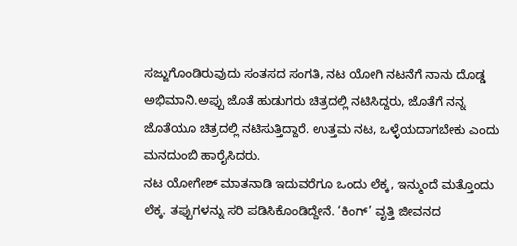ಸಜ್ಜುಗೊಂಡಿರುವುದು ಸಂತಸದ ಸಂಗತಿ, ನಟ ಯೋಗಿ ನಟನೆಗೆ ನಾನು ದೊಡ್ಡ ಅಭಿಮಾನಿ.ಅಪ್ಪು ಜೊತೆ ಹುಡುಗರು ಚಿತ್ರದಲ್ಲಿ ನಟಿಸಿದ್ದರು, ಜೊತೆಗೆ ನನ್ನ ಜೊತೆಯೂ ಚಿತ್ರದಲ್ಲಿ ನಟಿಸುತ್ತಿದ್ದಾರೆ. ಉತ್ತಮ ನಟ, ಒಳ್ಳೆಯದಾಗಬೇಕು ಎಂದು ಮನದುಂಬಿ ಹಾರೈಸಿದರು.
ನಟ ಯೋಗೇಶ್ ಮಾತನಾಡಿ ಇದುವರೆಗೂ ಒಂದು ಲೆಕ್ಕ, ಇನ್ಮುಂದೆ ಮತ್ತೊಂದು ಲೆಕ್ಕ. ತಪ್ಪುಗಳನ್ನು ಸರಿ ಪಡಿಸಿಕೊಂಡಿದ್ದೇನೆ. ‘ಕಿಂಗ್’ ವೃತ್ತಿ ಜೀವನದ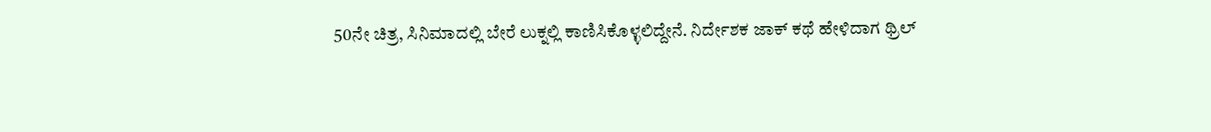50ನೇ ಚಿತ್ರ, ಸಿನಿಮಾದಲ್ಲಿ ಬೇರೆ ಲುಕ್ನಲ್ಲಿ ಕಾಣಿಸಿಕೊಳ್ಳಲಿದ್ದೇನೆ. ನಿರ್ದೇಶಕ ಜಾಕ್ ಕಥೆ ಹೇಳಿದಾಗ ಥ್ರಿಲ್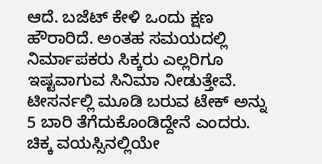ಆದೆ. ಬಜೆಟ್ ಕೇಳಿ ಒಂದು ಕ್ಷಣ ಹೌರಾರಿದೆ. ಅಂತಹ ಸಮಯದಲ್ಲಿ ನಿರ್ಮಾಪಕರು ಸಿಕ್ಕರು ಎಲ್ಲರಿಗೂ ಇಷ್ಟವಾಗುವ ಸಿನಿಮಾ ನೀಡುತ್ತೇವೆ. ಟೀಸರ್ನಲ್ಲಿ ಮೂಡಿ ಬರುವ ಟೇಕ್ ಅನ್ನು 5 ಬಾರಿ ತೆಗೆದುಕೊಂಡಿದ್ದೇನೆ ಎಂದರು.
ಚಿಕ್ಕ ವಯಸ್ಸಿನಲ್ಲಿಯೇ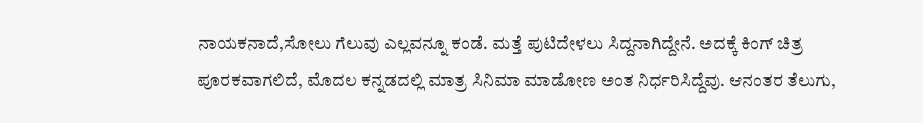ನಾಯಕನಾದೆ,ಸೋಲು ಗೆಲುವು ಎಲ್ಲವನ್ನೂ ಕಂಡೆ. ಮತ್ತೆ ಪುಟಿದೇಳಲು ಸಿದ್ದನಾಗಿದ್ದೇನೆ. ಅದಕ್ಕೆ ಕಿಂಗ್ ಚಿತ್ರ ಪೂರಕವಾಗಲಿದೆ, ಮೊದಲ ಕನ್ನಡದಲ್ಲಿ ಮಾತ್ರ ಸಿನಿಮಾ ಮಾಡೋಣ ಅಂತ ನಿರ್ಧರಿಸಿದ್ದೆವು. ಆನಂತರ ತೆಲುಗು,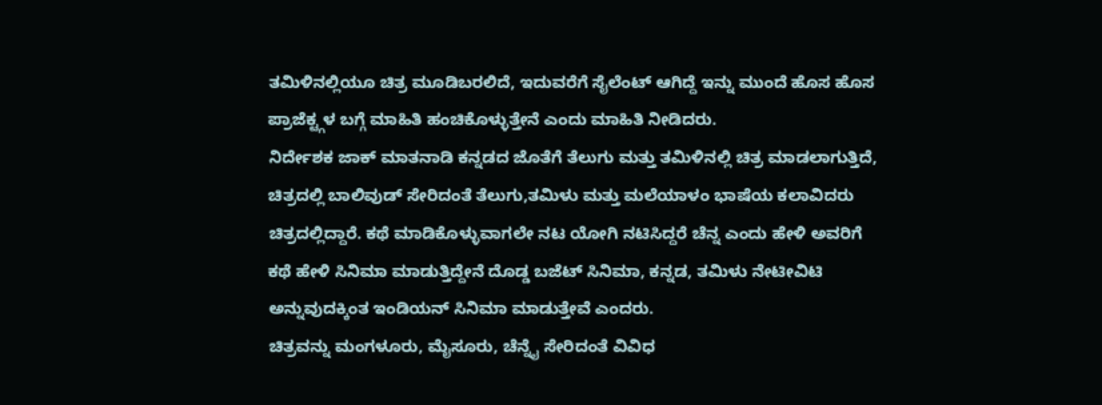ತಮಿಳಿನಲ್ಲಿಯೂ ಚಿತ್ರ ಮೂಡಿಬರಲಿದೆ, ಇದುವರೆಗೆ ಸೈಲೆಂಟ್ ಆಗಿದ್ದೆ ಇನ್ನು ಮುಂದೆ ಹೊಸ ಹೊಸ ಪ್ರಾಜೆಕ್ಟ್ಗಳ ಬಗ್ಗೆ ಮಾಹಿತಿ ಹಂಚಿಕೊಳ್ಳುತ್ತೇನೆ ಎಂದು ಮಾಹಿತಿ ನೀಡಿದರು.
ನಿರ್ದೇಶಕ ಜಾಕ್ ಮಾತನಾಡಿ ಕನ್ನಡದ ಜೊತೆಗೆ ತೆಲುಗು ಮತ್ತು ತಮಿಳಿನಲ್ಲಿ ಚಿತ್ರ ಮಾಡಲಾಗುತ್ತಿದೆ, ಚಿತ್ರದಲ್ಲಿ ಬಾಲಿವುಡ್ ಸೇರಿದಂತೆ ತೆಲುಗು,ತಮಿಳು ಮತ್ತು ಮಲೆಯಾಳಂ ಭಾಷೆಯ ಕಲಾವಿದರು ಚಿತ್ರದಲ್ಲಿದ್ದಾರೆ. ಕಥೆ ಮಾಡಿಕೊಳ್ಳುವಾಗಲೇ ನಟ ಯೋಗಿ ನಟಿಸಿದ್ದರೆ ಚೆನ್ನ ಎಂದು ಹೇಳಿ ಅವರಿಗೆ ಕಥೆ ಹೇಳಿ ಸಿನಿಮಾ ಮಾಡುತ್ತಿದ್ದೇನೆ ದೊಡ್ಡ ಬಜೆಟ್ ಸಿನಿಮಾ, ಕನ್ನಡ, ತಮಿಳು ನೇಟೀವಿಟಿ ಅನ್ನುವುದಕ್ಕಿಂತ ಇಂಡಿಯನ್ ಸಿನಿಮಾ ಮಾಡುತ್ತೇವೆ ಎಂದರು.
ಚಿತ್ರವನ್ನು ಮಂಗಳೂರು, ಮೈಸೂರು, ಚೆನ್ನೈ ಸೇರಿದಂತೆ ವಿವಿಧ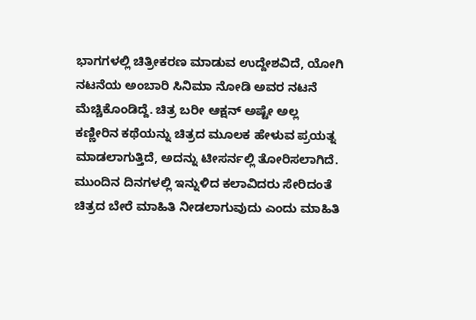ಭಾಗಗಳಲ್ಲಿ ಚಿತ್ರೀಕರಣ ಮಾಡುವ ಉದ್ದೇಶವಿದೆ, ಯೋಗಿ ನಟನೆಯ ಅಂಬಾರಿ ಸಿನಿಮಾ ನೋಡಿ ಅವರ ನಟನೆ ಮೆಚ್ಚಿಕೊಂಡಿದ್ದೆ. ಚಿತ್ರ ಬರೀ ಆಕ್ಷನ್ ಅಷ್ಟೇ ಅಲ್ಲ ಕಣ್ಣೀರಿನ ಕಥೆಯನ್ನು ಚಿತ್ರದ ಮೂಲಕ ಹೇಳುವ ಪ್ರಯತ್ನ ಮಾಡಲಾಗುತ್ತಿದೆ, ಅದನ್ನು ಟೀಸರ್ನಲ್ಲಿ ತೋರಿಸಲಾಗಿದೆ. ಮುಂದಿನ ದಿನಗಳಲ್ಲಿ ಇನ್ನುಳಿದ ಕಲಾವಿದರು ಸೇರಿದಂತೆ ಚಿತ್ರದ ಬೇರೆ ಮಾಹಿತಿ ನೀಡಲಾಗುವುದು ಎಂದು ಮಾಹಿತಿ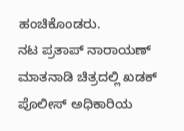ಹಂಚಿಕೊಂಡರು.
ನಟ ಪ್ರತಾಪ್ ನಾರಾಯಣ್ ಮಾತನಾಡಿ ಚಿತ್ರದಲ್ಲಿ ಖಡಕ್ ಪೊಲೀಸ್ ಅಧಿಕಾರಿಯ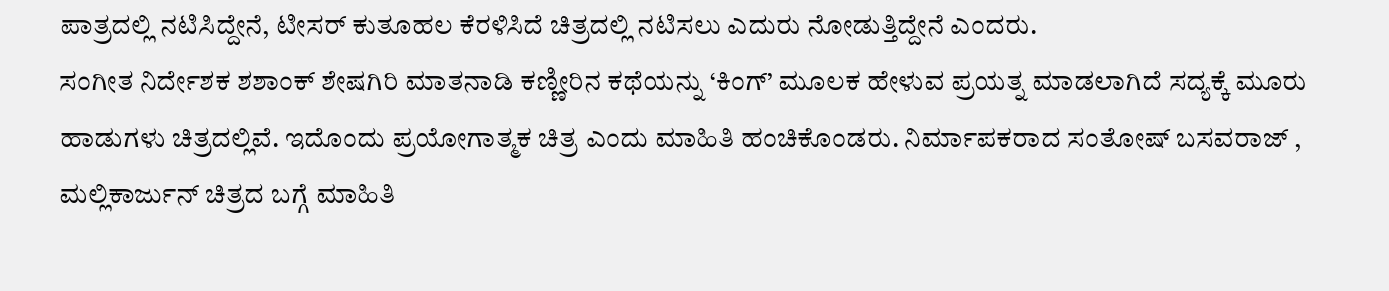ಪಾತ್ರದಲ್ಲಿ ನಟಿಸಿದ್ದೇನೆ, ಟೀಸರ್ ಕುತೂಹಲ ಕೆರಳಿಸಿದೆ ಚಿತ್ರದಲ್ಲಿ ನಟಿಸಲು ಎದುರು ನೋಡುತ್ತಿದ್ದೇನೆ ಎಂದರು.
ಸಂಗೀತ ನಿರ್ದೇಶಕ ಶಶಾಂಕ್ ಶೇಷಗಿರಿ ಮಾತನಾಡಿ ಕಣ್ಣೀರಿನ ಕಥೆಯನ್ನು ‘ಕಿಂಗ್’ ಮೂಲಕ ಹೇಳುವ ಪ್ರಯತ್ನ ಮಾಡಲಾಗಿದೆ ಸದ್ಯಕ್ಕೆ ಮೂರು ಹಾಡುಗಳು ಚಿತ್ರದಲ್ಲಿವೆ. ಇದೊಂದು ಪ್ರಯೋಗಾತ್ಮಕ ಚಿತ್ರ ಎಂದು ಮಾಹಿತಿ ಹಂಚಿಕೊಂಡರು. ನಿರ್ಮಾಪಕರಾದ ಸಂತೋಷ್ ಬಸವರಾಜ್ , ಮಲ್ಲಿಕಾರ್ಜುನ್ ಚಿತ್ರದ ಬಗ್ಗೆ ಮಾಹಿತಿ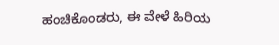ಹಂಚಿಕೊಂಡರು, ಈ ವೇಳೆ ಹಿರಿಯ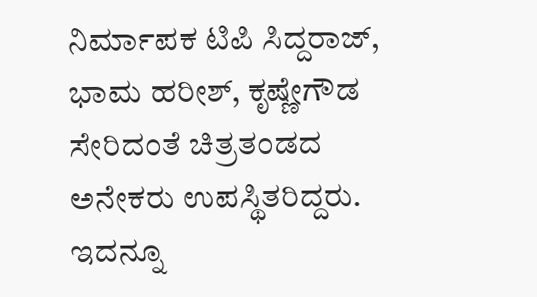ನಿರ್ಮಾಪಕ ಟಿಪಿ ಸಿದ್ದರಾಜ್, ಭಾಮ ಹರೀಶ್, ಕೃಷ್ಣೇಗೌಡ ಸೇರಿದಂತೆ ಚಿತ್ರತಂಡದ ಅನೇಕರು ಉಪಸ್ಥಿತರಿದ್ದರು.
ಇದನ್ನೂ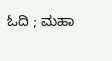ಓದಿ ; ಮಹಾ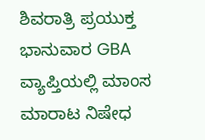ಶಿವರಾತ್ರಿ ಪ್ರಯುಕ್ತ ಭಾನುವಾರ GBA ವ್ಯಾಪ್ತಿಯಲ್ಲಿ ಮಾಂಸ ಮಾರಾಟ ನಿಷೇಧ